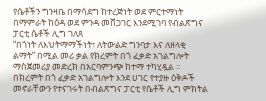የሴቶችን ግንዛቤ በማሳደግ ከተረጅነት ወደ ምርተማነት በማምራት ከዕዳ ወደ ምንዳ መሸጋገር እንደሚገባ የብልጽግና ፓርቲ ሴቶች ሊግ ገለጸ
“በጎነት ለእህትማማችነት፣ ለትውልድ ግንባታ እና ለዘላቂ ልማት” በሚል መሪ ቃል የክረምት በጎ ፈቃድ አገልግሎት ማስጀመሪያ መድረክ በአርባምንጭ ከተማ ተካሂዷል ።
በክረምት በጎ ፈቃድ አገልግሎት እንደ ሀገር የተያዙ ዕቅዶች መኖራቸውን የተናገሩት በብልጽግና ፓርቲ የሴቶች ሊግ ምክትል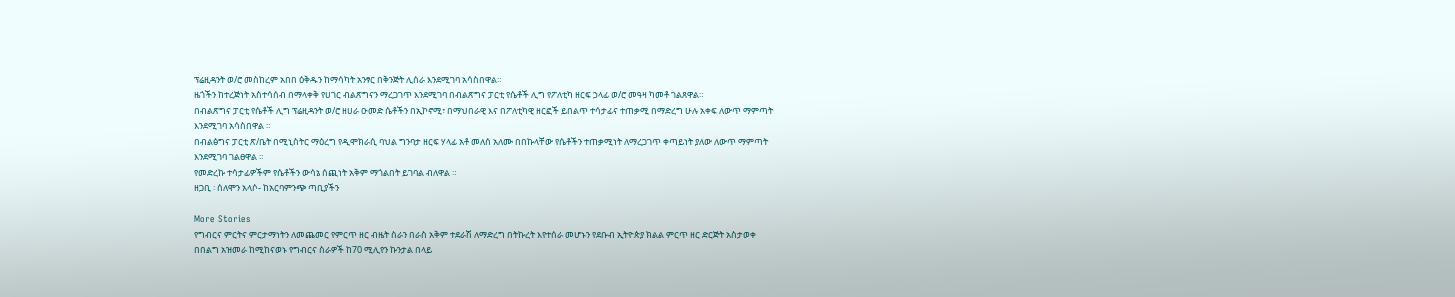ፕሬዚዳንት ወ/ሮ መስከረም አበበ ዕቅዱን ከማሳካት አንፃር በቅንጅት ሊሰራ እንደሚገባ አሳስበዋል።
ዜጎችን ከተረጅነት አስተሳሰብ በማላቀቅ የሀገር ብልጽግናን ማረጋገጥ እንደሚገባ በብልጽግና ፓርቲ የሴቶች ሊግ የፖለቲካ ዘርፍ ኃላፊ ወ/ሮ መዓዛ ካመቶ ገልጸዋል።
በብልጽግና ፓርቲ የሴቶች ሊግ ፕሬዚዳንት ወ/ሮ ዘሀራ ዑመድ ሴቶችን በኢኮኖሚ፣ በማህበራዊ እና በፖለቲካዊ ዘርፎች ይበልጥ ተሳታፊና ተጠቃሚ በማድረግ ሁሉ አቀፍ ለውጥ ማምጣት እንደሚገባ አሳስበዋል ።
በብልፅግና ፓርቲ ጽ/ቤት በሚኒስትር ማዕረግ የዲሞክራሲ ባህል ግንባታ ዘርፍ ሃላፊ አቶ መለሰ አለሙ በበኩላቸው የሴቶችን ተጠቃሚነት ለማረጋገጥ ቀጣይነት ያለው ለውጥ ማምጣት እንደሚገባ ገልፀዋል ።
የመድረኩ ተሳታፊዎችም የሴቶችን ውሳኔ ሰጪነት አቅም ማጎልበት ይገባል ብለዋል ።
ዘጋቢ ፡ ሰለሞን አላሶ- ከአርባምንጭ ጣቢያችን

More Stories
የግብርና ምርትና ምርታማነትን ለመጨመር የምርጥ ዘር ብዜት ስራን በራስ አቅም ተደራሽ ለማድረግ በትኩረት እየተሰራ መሆኑን የደቡብ ኢትዮጵያ ክልል ምርጥ ዘር ድርጅት አስታወቀ
በበልግ አዝመራ ከሚከናወኑ የግብርና ስራዎች ከ70 ሚሊየን ኩንታል በላይ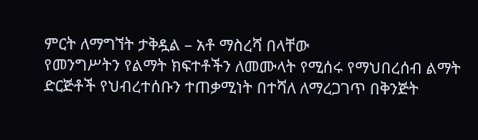ምርት ለማግኘት ታቅዷል – አቶ ማስረሻ በላቸው
የመንግሥትን የልማት ክፍተቶችን ለመሙላት የሚሰሩ የማህበረሰብ ልማት ድርጅቶች የህብረተሰቡን ተጠቃሚነት በተሻለ ለማረጋገጥ በቅንጅት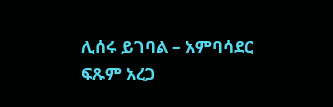ሊሰሩ ይገባል – አምባሳደር ፍጹም አረጋ